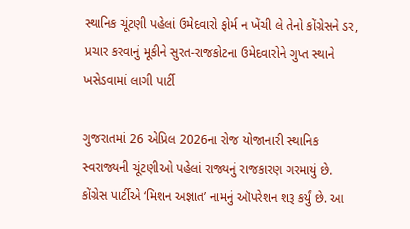સ્થાનિક ચૂંટણી પહેલાં ઉમેદવારો ફોર્મ ન ખેંચી લે તેનો કોંગ્રેસને ડર, પ્રચાર કરવાનું મૂકીને સુરત-રાજકોટના ઉમેદવારોને ગુપ્ત સ્થાને ખસેડવામાં લાગી પાર્ટી

ગુજરાતમાં 26 એપ્રિલ 2026ના રોજ યોજાનારી સ્થાનિક સ્વરાજ્યની ચૂંટણીઓ પહેલાં રાજ્યનું રાજકારણ ગરમાયું છે. કોંગ્રેસ પાર્ટીએ ‘મિશન અજ્ઞાત’ નામનું ઑપરેશન શરૂ કર્યું છે. આ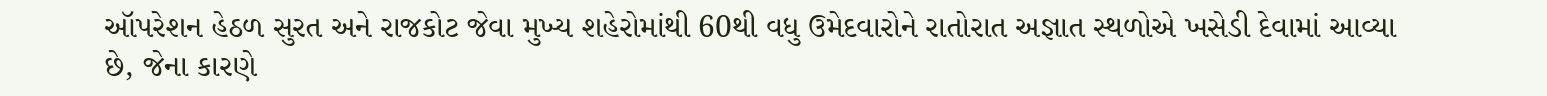ઑપરેશન હેઠળ સુરત અને રાજકોટ જેવા મુખ્ય શહેરોમાંથી 60થી વધુ ઉમેદવારોને રાતોરાત અજ્ઞાત સ્થળોએ ખસેડી દેવામાં આવ્યા છે, જેના કારણે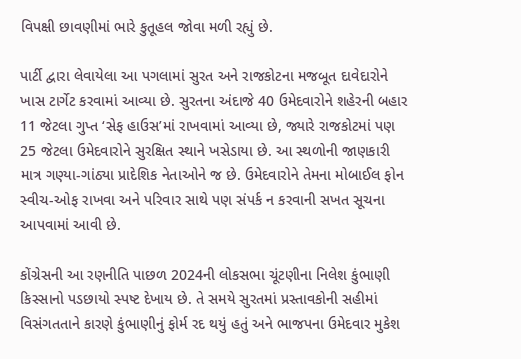વિપક્ષી છાવણીમાં ભારે કુતૂહલ જોવા મળી રહ્યું છે.

પાર્ટી દ્વારા લેવાયેલા આ પગલામાં સુરત અને રાજકોટના મજબૂત દાવેદારોને ખાસ ટાર્ગેટ કરવામાં આવ્યા છે. સુરતના અંદાજે 40 ઉમેદવારોને શહેરની બહાર 11 જેટલા ગુપ્ત ‘સેફ હાઉસ’માં રાખવામાં આવ્યા છે, જ્યારે રાજકોટમાં પણ 25 જેટલા ઉમેદવારોને સુરક્ષિત સ્થાને ખસેડાયા છે. આ સ્થળોની જાણકારી માત્ર ગણ્યા-ગાંઠ્યા પ્રાદેશિક નેતાઓને જ છે. ઉમેદવારોને તેમના મોબાઈલ ફોન સ્વીચ-ઓફ રાખવા અને પરિવાર સાથે પણ સંપર્ક ન કરવાની સખત સૂચના આપવામાં આવી છે.

કોંગ્રેસની આ રણનીતિ પાછળ 2024ની લોકસભા ચૂંટણીના નિલેશ કુંભાણી કિસ્સાનો પડછાયો સ્પષ્ટ દેખાય છે. તે સમયે સુરતમાં પ્રસ્તાવકોની સહીમાં વિસંગતતાને કારણે કુંભાણીનું ફોર્મ રદ થયું હતું અને ભાજપના ઉમેદવાર મુકેશ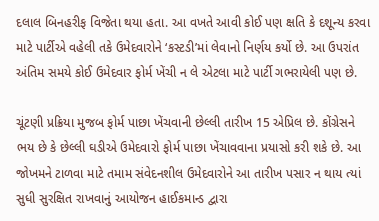દલાલ બિનહરીફ વિજેતા થયા હતા. આ વખતે આવી કોઈ પણ ક્ષતિ કે દશૂન્ય કરવા માટે પાર્ટીએ વહેલી તકે ઉમેદવારોને ‘કસ્ટડી’માં લેવાનો નિર્ણય કર્યો છે. આ ઉપરાંત અંતિમ સમયે કોઈ ઉમેદવાર ફોર્મ ખેંચી ન લે એટલા માટે પાર્ટી ગભરાયેલી પણ છે.

ચૂંટણી પ્રક્રિયા મુજબ ફોર્મ પાછા ખેંચવાની છેલ્લી તારીખ 15 એપ્રિલ છે. કોંગ્રેસને ભય છે કે છેલ્લી ઘડીએ ઉમેદવારો ફોર્મ પાછા ખેંચાવવાના પ્રયાસો કરી શકે છે. આ જોખમને ટાળવા માટે તમામ સંવેદનશીલ ઉમેદવારોને આ તારીખ પસાર ન થાય ત્યાં સુધી સુરક્ષિત રાખવાનું આયોજન હાઈકમાન્ડ દ્વારા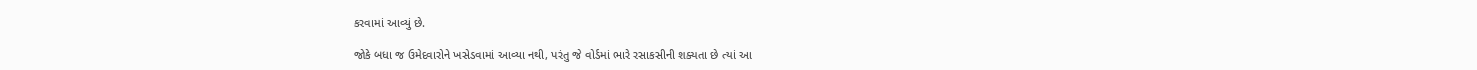કરવામાં આવ્યું છે.

જોકે બધા જ ઉમેદવારોને ખસેડવામાં આવ્યા નથી, પરંતુ જે વોર્ડમાં ભારે રસાકસીની શક્યતા છે ત્યાં આ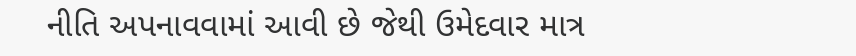નીતિ અપનાવવામાં આવી છે જેથી ઉમેદવાર માત્ર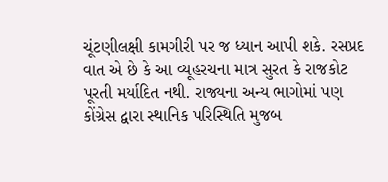ચૂંટણીલક્ષી કામગીરી પર જ ધ્યાન આપી શકે. રસપ્રદ વાત એ છે કે આ વ્યૂહરચના માત્ર સુરત કે રાજકોટ પૂરતી મર્યાદિત નથી. રાજ્યના અન્ય ભાગોમાં પણ કોંગ્રેસ દ્વારા સ્થાનિક પરિસ્થિતિ મુજબ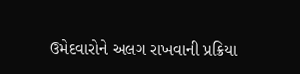ઉમેદવારોને અલગ રાખવાની પ્રક્રિયા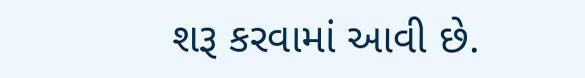શરૂ કરવામાં આવી છે.